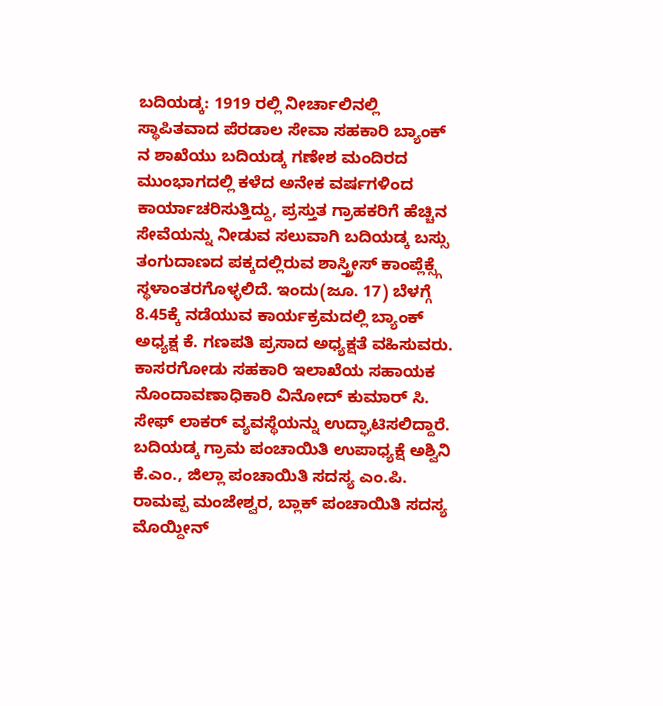ಬದಿಯಡ್ಕ: 1919 ರಲ್ಲಿ ನೀರ್ಚಾಲಿನಲ್ಲಿ ಸ್ಥಾಪಿತವಾದ ಪೆರಡಾಲ ಸೇವಾ ಸಹಕಾರಿ ಬ್ಯಾಂಕ್ ನ ಶಾಖೆಯು ಬದಿಯಡ್ಕ ಗಣೇಶ ಮಂದಿರದ ಮುಂಭಾಗದಲ್ಲಿ ಕಳೆದ ಅನೇಕ ವರ್ಷಗಳಿಂದ ಕಾರ್ಯಾಚರಿಸುತ್ತಿದ್ದು, ಪ್ರಸ್ತುತ ಗ್ರಾಹಕರಿಗೆ ಹೆಚ್ಚಿನ ಸೇವೆಯನ್ನು ನೀಡುವ ಸಲುವಾಗಿ ಬದಿಯಡ್ಕ ಬಸ್ಸು ತಂಗುದಾಣದ ಪಕ್ಕದಲ್ಲಿರುವ ಶಾಸ್ತ್ರೀಸ್ ಕಾಂಪ್ಲೆಕ್ಸ್ಗೆ ಸ್ಥಳಾಂತರಗೊಳ್ಳಲಿದೆ. ಇಂದು(ಜೂ. 17) ಬೆಳಗ್ಗೆ 8.45ಕ್ಕೆ ನಡೆಯುವ ಕಾರ್ಯಕ್ರಮದಲ್ಲಿ ಬ್ಯಾಂಕ್ ಅಧ್ಯಕ್ಷ ಕೆ. ಗಣಪತಿ ಪ್ರಸಾದ ಅಧ್ಯಕ್ಷತೆ ವಹಿಸುವರು. ಕಾಸರಗೋಡು ಸಹಕಾರಿ ಇಲಾಖೆಯ ಸಹಾಯಕ ನೊಂದಾವಣಾಧಿಕಾರಿ ವಿನೋದ್ ಕುಮಾರ್ ಸಿ. ಸೇಫ್ ಲಾಕರ್ ವ್ಯವಸ್ಥೆಯನ್ನು ಉದ್ಘಾಟಿಸಲಿದ್ದಾರೆ. ಬದಿಯಡ್ಕ ಗ್ರಾಮ ಪಂಚಾಯಿತಿ ಉಪಾಧ್ಯಕ್ಷೆ ಅಶ್ವಿನಿ ಕೆ.ಎಂ., ಜಿಲ್ಲಾ ಪಂಚಾಯಿತಿ ಸದಸ್ಯ ಎಂ.ಪಿ. ರಾಮಪ್ಪ ಮಂಜೇಶ್ವರ, ಬ್ಲಾಕ್ ಪಂಚಾಯಿತಿ ಸದಸ್ಯ ಮೊಯ್ದೀನ್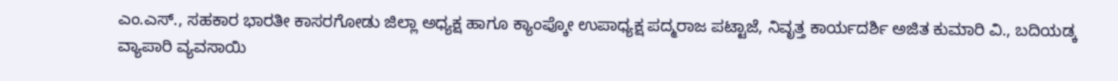ಎಂ.ಎಸ್., ಸಹಕಾರ ಭಾರತೀ ಕಾಸರಗೋಡು ಜಿಲ್ಲಾ ಅಧ್ಯಕ್ಷ ಹಾಗೂ ಕ್ಯಾಂಪ್ಕೋ ಉಪಾಧ್ಯಕ್ಷ ಪದ್ಮರಾಜ ಪಟ್ಟಾಜೆ, ನಿವೃತ್ತ ಕಾರ್ಯದರ್ಶಿ ಅಜಿತ ಕುಮಾರಿ ವಿ., ಬದಿಯಡ್ಕ ವ್ಯಾಪಾರಿ ವ್ಯವಸಾಯಿ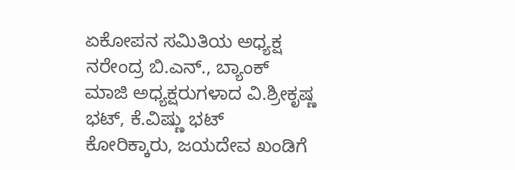ಏಕೋಪನ ಸಮಿತಿಯ ಅಧ್ಯಕ್ಷ ನರೇಂದ್ರ ಬಿ.ಎನ್., ಬ್ಯಾಂಕ್ ಮಾಜಿ ಅಧ್ಯಕ್ಷರುಗಳಾದ ವಿ.ಶ್ರೀಕೃಷ್ಣ ಭಟ್, ಕೆ.ವಿಷ್ಣು ಭಟ್ ಕೋರಿಕ್ಕಾರು, ಜಯದೇವ ಖಂಡಿಗೆ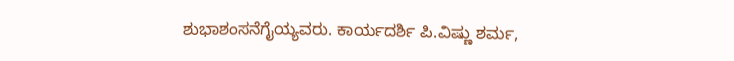ಶುಭಾಶಂಸನೆಗೈಯ್ಯವರು. ಕಾರ್ಯದರ್ಶಿ ಪಿ.ವಿಷ್ಣು ಶರ್ಮ,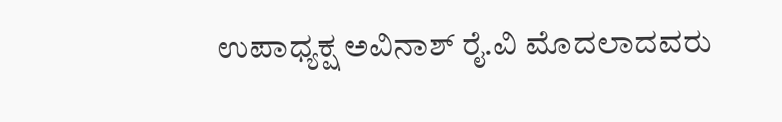ಉಪಾಧ್ಯಕ್ಷ ಅವಿನಾಶ್ ರೈ.ವಿ ಮೊದಲಾದವರು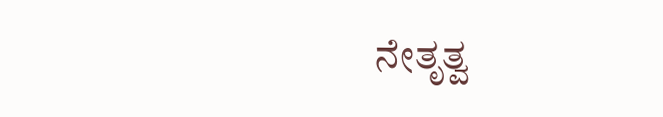ನೇತೃತ್ವ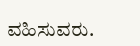ವಹಿಸುವರು.